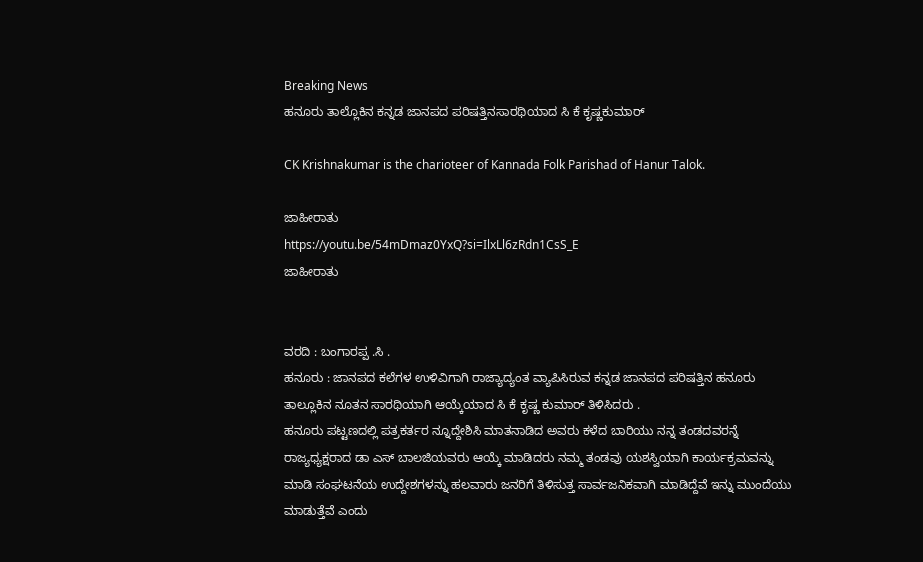Breaking News
ಹನೂರು ತಾಲ್ಲೊಕಿನ ಕನ್ನಡ ಜಾನಪದ ಪರಿಷತ್ತಿನಸಾರಥಿಯಾದ ಸಿ ಕೆ ಕೃಷ್ಣಕುಮಾರ್

CK Krishnakumar is the charioteer of Kannada Folk Parishad of Hanur Talok.

ಜಾಹೀರಾತು
https://youtu.be/54mDmaz0YxQ?si=IlxLl6zRdn1CsS_E
ಜಾಹೀರಾತು


ವರದಿ : ಬಂಗಾರಪ್ಪ .ಸಿ .
ಹನೂರು : ಜಾನಪದ ಕಲೆಗಳ ಉಳಿವಿಗಾಗಿ ರಾಜ್ಯಾದ್ಯಂತ ವ್ಯಾಪಿಸಿರುವ ಕನ್ನಡ ಜಾನಪದ ಪರಿಷತ್ತಿನ ಹನೂರು ತಾಲ್ಲೂಕಿನ ನೂತನ ಸಾರಥಿಯಾಗಿ ಆಯ್ಕೆಯಾದ ಸಿ ಕೆ ಕೃಷ್ಣ ಕುಮಾರ್ ತಿಳಿಸಿದರು .
ಹನೂರು ಪಟ್ಟಣದಲ್ಲಿ ಪತ್ರಕರ್ತರ ನ್ನೂದ್ದೇಶಿಸಿ ಮಾತನಾಡಿದ ಅವರು ಕಳೆದ ಬಾರಿಯು ನನ್ನ ತಂಡದವರನ್ನೆ ರಾಜ್ಯಧ್ಯಕ್ಷರಾದ ಡಾ ಎಸ್ ಬಾಲಜಿಯವರು ಆಯ್ಕೆ ಮಾಡಿದರು ನಮ್ಮ ತಂಡವು ಯಶಸ್ವಿಯಾಗಿ ಕಾರ್ಯಕ್ರಮವನ್ನು ಮಾಡಿ ಸಂಘಟನೆಯ ಉದ್ದೇಶಗಳನ್ನು ಹಲವಾರು ಜನರಿಗೆ ತಿಳಿಸುತ್ತ ಸಾರ್ವಜನಿಕವಾಗಿ ಮಾಡಿದ್ದೆವೆ ಇನ್ನು ಮುಂದೆಯು ಮಾಡುತ್ತೆವೆ ಎಂದು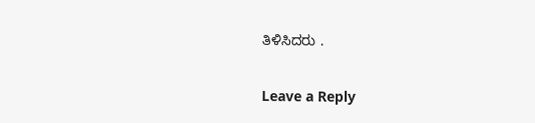ತಿಳಿಸಿದರು .

Leave a Reply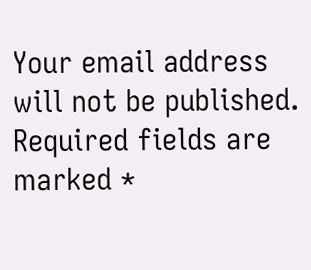Your email address will not be published. Required fields are marked *